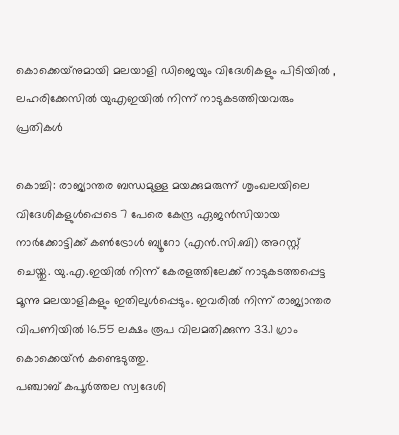കൊക്കെയ്‌നുമായി മലയാളി ഡിജെയും വിദേശികളും പിടിയിൽ , ലഹരിക്കേസിൽ യുഎഇയിൽ നിന്ന് നാടുകടത്തിയവരും പ്രതികൾ

കൊച്ചി: രാജ്യാന്തര ബന്ധമുള്ള മയക്കുമരുന്ന് ശൃംഖലയിലെ വിദേശികളുൾപ്പെടെ 7 പേരെ കേന്ദ്ര ഏജൻസിയായ നാർക്കോട്ടിക്ക് കൺട്രോൾ ബ്യൂറോ (എൻ.സി.ബി) അറസ്റ്റ് ചെയ്തു. യു.എ.ഇയിൽ നിന്ന് കേരളത്തിലേക്ക് നാടുകടത്തപ്പെട്ട മൂന്നു മലയാളികളും ഇതിലുൾപ്പെടും. ഇവരിൽ നിന്ന് രാജ്യാന്തര വിപണിയിൽ 16.55 ലക്ഷം രൂപ വിലമതിക്കുന്ന 33.1 ഗ്രാം കൊക്കെയ്ൻ കണ്ടെടുത്തു.
പഞ്ചാബ് കപൂർത്തല സ്വദേശി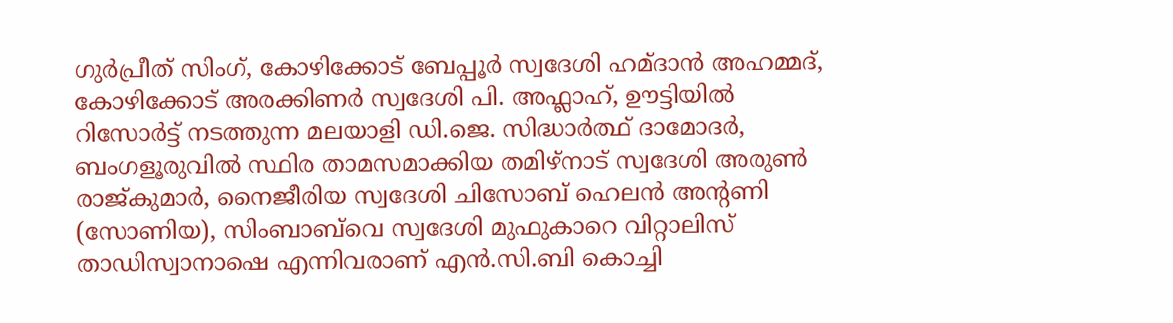ഗുർപ്രീത് സിംഗ്, കോഴിക്കോട് ബേപ്പൂർ സ്വദേശി ഹമ്ദാൻ അഹമ്മദ്, കോഴിക്കോട് അരക്കിണർ സ്വദേശി പി. അഫ്ലാഹ്, ഊട്ടിയിൽ റിസോർട്ട് നടത്തുന്ന മലയാളി ഡി.ജെ. സിദ്ധാർത്ഥ് ദാമോദർ, ബംഗളൂരുവിൽ സ്ഥിര താമസമാക്കിയ തമിഴ്നാട് സ്വദേശി അരുൺ രാജ്കുമാർ, നൈജീരിയ സ്വദേശി ചിസോബ് ഹെലൻ അന്റണി (സോണിയ), സിംബാബ്‌വെ സ്വദേശി മുഫുകാറെ വിറ്റാലിസ് താഡിസ്വാനാഷെ എന്നിവരാണ് എൻ.സി.ബി കൊച്ചി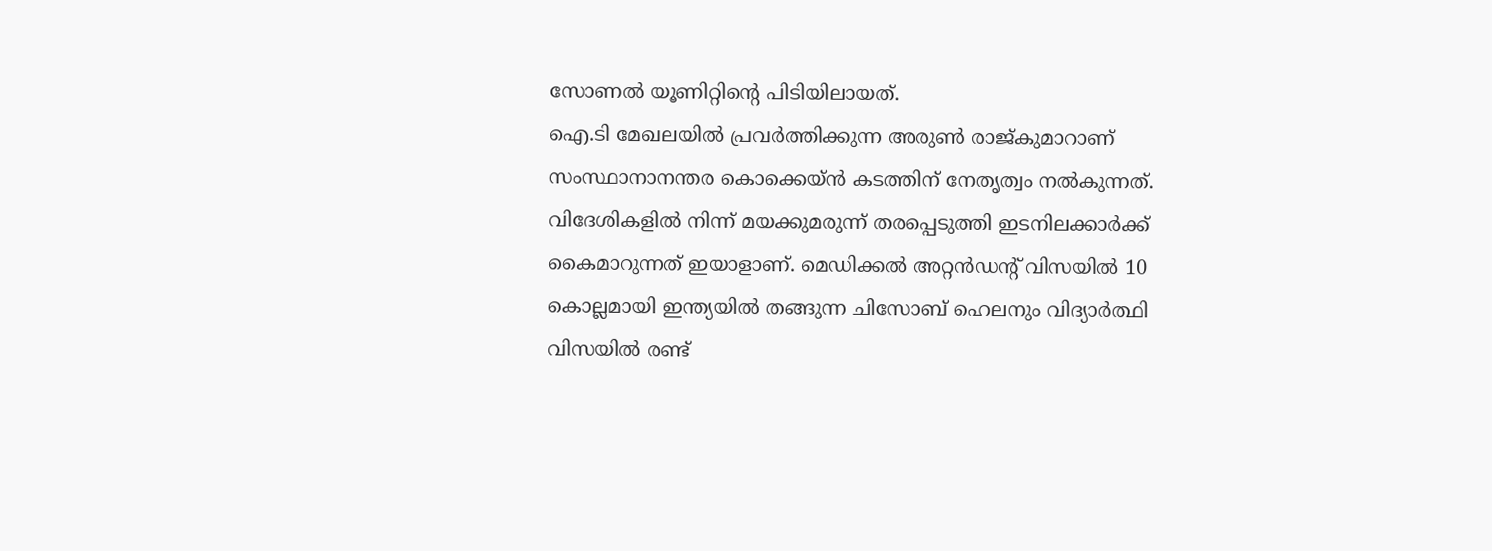സോണൽ യൂണിറ്റിന്റെ പിടിയിലായത്.
ഐ.ടി മേഖലയിൽ പ്രവർത്തിക്കുന്ന അരുൺ രാജ്‌കുമാറാണ് സംസ്ഥാനാനന്തര കൊക്കെയ്ൻ കടത്തിന് നേതൃത്വം നൽകുന്നത്. വിദേശികളിൽ നിന്ന് മയക്കുമരുന്ന് തരപ്പെടുത്തി ഇടനിലക്കാർക്ക് കൈമാറുന്നത് ഇയാളാണ്. മെഡിക്കൽ അറ്റൻഡന്റ് വിസയിൽ 10 കൊല്ലമായി ഇന്ത്യയിൽ തങ്ങുന്ന ചിസോബ് ഹെലനും വിദ്യാർത്ഥി വിസയിൽ രണ്ട്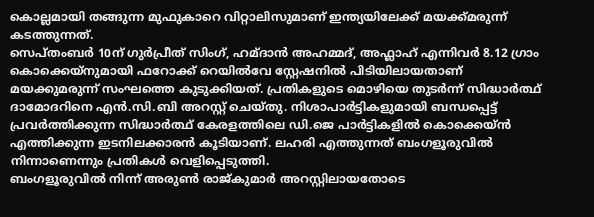കൊല്ലമായി തങ്ങുന്ന മുഫുകാറെ വിറ്റാലിസുമാണ് ഇന്ത്യയിലേക്ക് മയക്ക്മരുന്ന് കടത്തുന്നത്.
സെപ്തംബർ 10ന് ഗുർപ്രീത് സിംഗ്, ഹമ്ദാൻ അഹമ്മദ്, അഫ്ലാഹ് എന്നിവർ 8.12 ഗ്രാം കൊക്കെയ്നുമായി ഫറോക്ക് റെയിൽവേ സ്റ്റേഷനിൽ പിടിയിലായതാണ് മയക്കുമരുന്ന് സംഘത്തെ കുടുക്കിയത്. പ്രതികളുടെ മൊഴിയെ തുടർന്ന് സിദ്ധാർത്ഥ് ദാമോദറിനെ എൻ.സി.ബി അറസ്റ്റ് ചെയ്തു. നിശാപാർട്ടികളുമായി ബന്ധപ്പെട്ട് പ്രവർത്തിക്കുന്ന സിദ്ധാർത്ഥ് കേരളത്തിലെ ഡി.ജെ പാർട്ടികളിൽ കൊക്കെയ്ൻ എത്തിക്കുന്ന ഇടനിലക്കാരൻ കൂടിയാണ്. ലഹരി എത്തുന്നത് ബംഗളൂരുവിൽ നിന്നാണെന്നും പ്രതികൾ വെളിപ്പെടുത്തി.
ബംഗളൂരുവിൽ നിന്ന് അരുൺ രാജ്കുമാർ അറസ്റ്റിലായതോടെ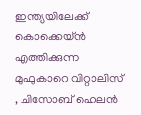ഇന്ത്യയിലേക്ക് കൊക്കെയ്ൻ എത്തിക്കുന്ന മുഫുകാറെ വിറ്റാലിസ് , ചിസോബ് ഹെലൻ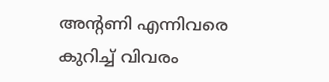അന്റണി എന്നിവരെ കുറിച്ച് വിവരം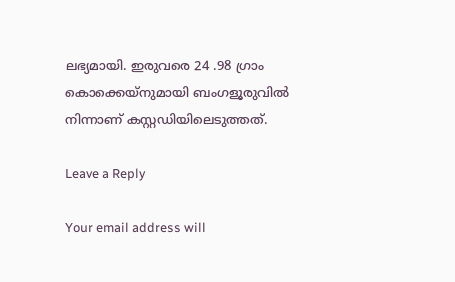ലഭ്യമായി. ഇരുവരെ 24 .98 ഗ്രാം കൊക്കെയ്നുമായി ബംഗളൂരുവിൽ നിന്നാണ് കസ്റ്റഡിയിലെടുത്തത്.

Leave a Reply

Your email address will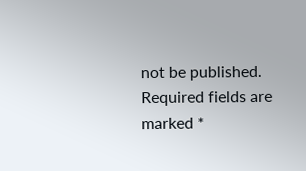not be published. Required fields are marked *